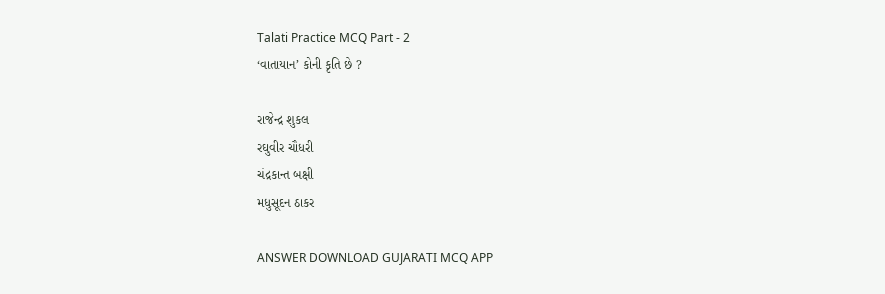Talati Practice MCQ Part - 2
‘વાતાયાન’ કોની કૃતિ છે ?

રાજેન્દ્ર શુકલ
રઘુવીર ચૌધરી
ચંદ્રકાન્ત બક્ષી
મધુસૂદન ઠાકર

ANSWER DOWNLOAD GUJARATI MCQ APP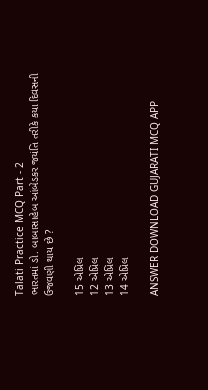Talati Practice MCQ Part - 2
ભારતમાં ડો. બાબાસાહેબ આંબેડકર જયંતિ તરીકે કયા દિવસની ઉજવણી થાય છે ?

15 એપ્રિલ
12 એપ્રિલ
13 એપ્રિલ
14 એપ્રિલ

ANSWER DOWNLOAD GUJARATI MCQ APP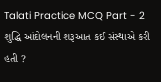Talati Practice MCQ Part - 2
શુદ્ધિ આંદોલનની શરૂઆત કઈ સંસ્થાએ કરી હતી ?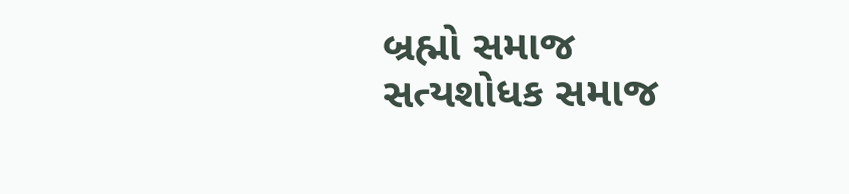બ્રહ્મો સમાજ
સત્યશોધક સમાજ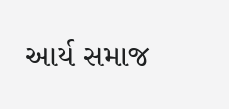આર્ય સમાજ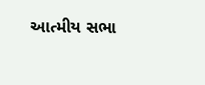આત્મીય સભા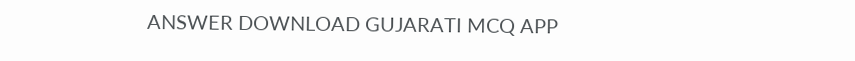ANSWER DOWNLOAD GUJARATI MCQ APP